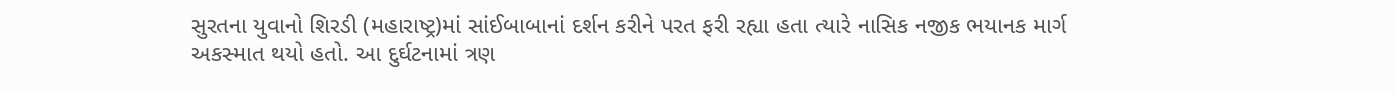સુરતના યુવાનો શિરડી (મહારાષ્ટ્ર)માં સાંઈબાબાનાં દર્શન કરીને પરત ફરી રહ્યા હતા ત્યારે નાસિક નજીક ભયાનક માર્ગ અકસ્માત થયો હતો. આ દુર્ઘટનામાં ત્રણ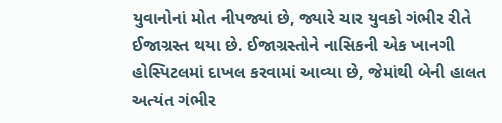યુવાનોનાં મોત નીપજ્યાં છે, જ્યારે ચાર યુવકો ગંભીર રીતે ઈજાગ્રસ્ત થયા છે. ઈજાગ્રસ્તોને નાસિકની એક ખાનગી હોસ્પિટલમાં દાખલ કરવામાં આવ્યા છે, જેમાંથી બેની હાલત અત્યંત ગંભીર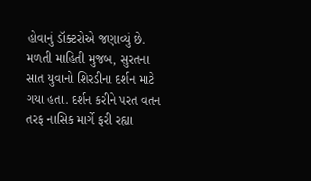હોવાનું ડૉક્ટરોએ જણાવ્યું છે.
મળતી માહિતી મુજબ, સુરતના સાત યુવાનો શિરડીના દર્શન માટે ગયા હતા. દર્શન કરીને પરત વતન તરફ નાસિક માર્ગે ફરી રહ્યા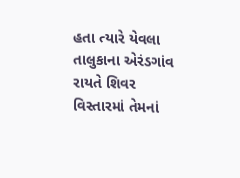હતા ત્યારે યેવલા તાલુકાના એરંડગાંવ રાયતે શિવર વિસ્તારમાં તેમનાં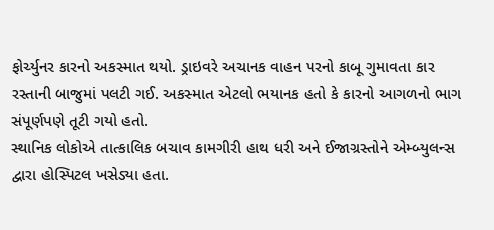ફોર્ચ્યુનર કારનો અકસ્માત થયો. ડ્રાઇવરે અચાનક વાહન પરનો કાબૂ ગુમાવતા કાર રસ્તાની બાજુમાં પલટી ગઈ. અકસ્માત એટલો ભયાનક હતો કે કારનો આગળનો ભાગ સંપૂર્ણપણે તૂટી ગયો હતો.
સ્થાનિક લોકોએ તાત્કાલિક બચાવ કામગીરી હાથ ધરી અને ઈજાગ્રસ્તોને એમ્બ્યુલન્સ દ્વારા હોસ્પિટલ ખસેડ્યા હતા.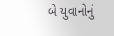બે યુવાનોનું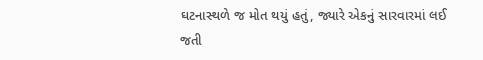ઘટનાસ્થળે જ મોત થયું હતું, જ્યારે એકનું સારવારમાં લઈ જતી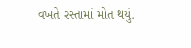વખતે રસ્તામાં મોત થયું.